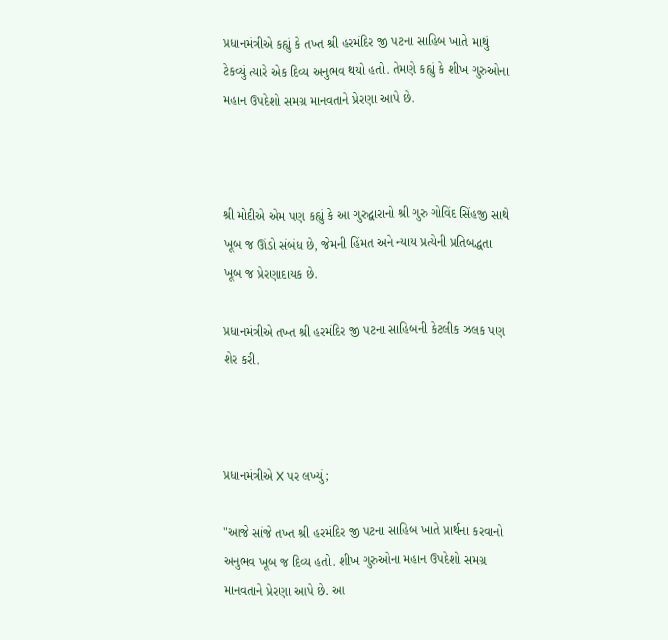પ્રધાનમંત્રીએ કહ્યું કે તખ્ત શ્રી હરમંદિર જી પટના સાહિબ ખાતે માથું ટેકવ્યું ત્યારે એક દિવ્ય અનુભવ થયો હતો. તેમણે કહ્યું કે શીખ ગુરુઓના મહાન ઉપદેશો સમગ્ર માનવતાને પ્રેરણા આપે છે.



શ્રી મોદીએ એમ પણ કહ્યું કે આ ગુરુદ્વારાનો શ્રી ગુરુ ગોવિંદ સિંહજી સાથે ખૂબ જ ઊંડો સંબંધ છે, જેમની હિંમત અને ન્યાય પ્રત્યેની પ્રતિબદ્ધતા ખૂબ જ પ્રેરણાદાયક છે.

પ્રધાનમંત્રીએ તખ્ત શ્રી હરમંદિર જી પટના સાહિબની કેટલીક ઝલક પણ શેર કરી.



પ્રધાનમંત્રીએ X પર લખ્યું;

"આજે સાંજે તખ્ત શ્રી હરમંદિર જી પટના સાહિબ ખાતે પ્રાર્થના કરવાનો અનુભવ ખૂબ જ દિવ્ય હતો. શીખ ગુરુઓના મહાન ઉપદેશો સમગ્ર માનવતાને પ્રેરણા આપે છે. આ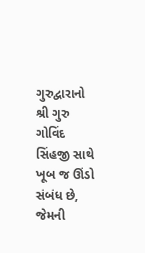ગુરુદ્વારાનો શ્રી ગુરુ ગોવિંદ સિંહજી સાથે ખૂબ જ ઊંડો સંબંધ છે, જેમની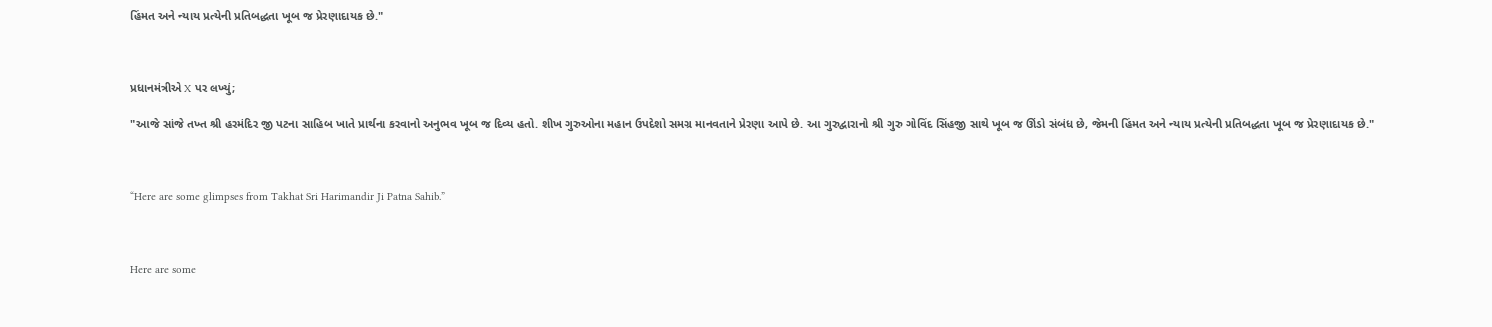હિંમત અને ન્યાય પ્રત્યેની પ્રતિબદ્ધતા ખૂબ જ પ્રેરણાદાયક છે."



પ્રધાનમંત્રીએ X પર લખ્યું;

"આજે સાંજે તખ્ત શ્રી હરમંદિર જી પટના સાહિબ ખાતે પ્રાર્થના કરવાનો અનુભવ ખૂબ જ દિવ્ય હતો. શીખ ગુરુઓના મહાન ઉપદેશો સમગ્ર માનવતાને પ્રેરણા આપે છે. આ ગુરુદ્વારાનો શ્રી ગુરુ ગોવિંદ સિંહજી સાથે ખૂબ જ ઊંડો સંબંધ છે, જેમની હિંમત અને ન્યાય પ્રત્યેની પ્રતિબદ્ધતા ખૂબ જ પ્રેરણાદાયક છે."



“Here are some glimpses from Takhat Sri Harimandir Ji Patna Sahib.”



Here are some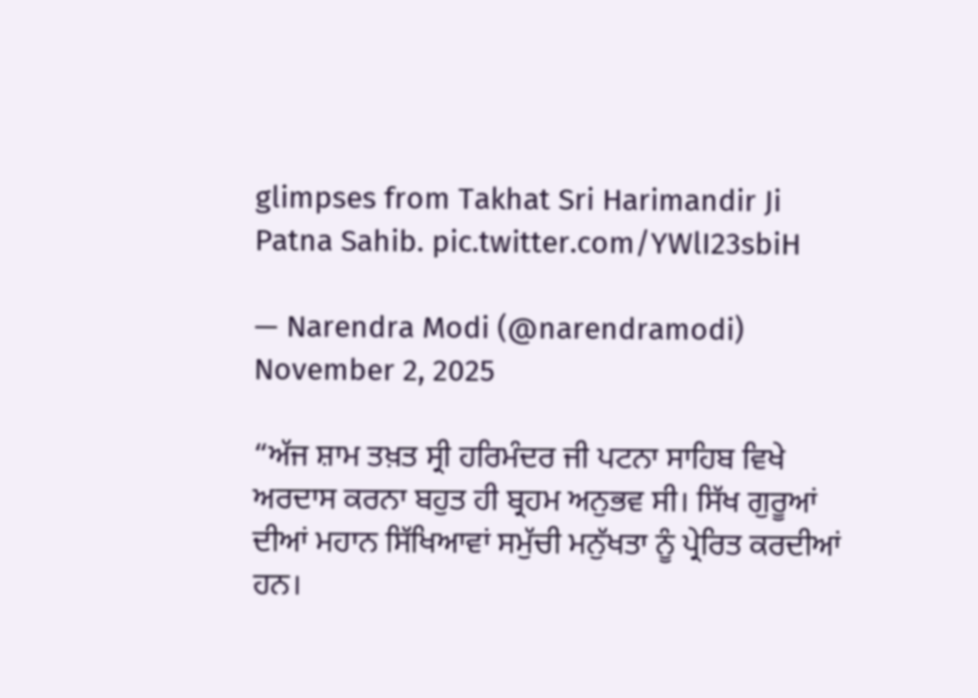glimpses from Takhat Sri Harimandir Ji Patna Sahib. pic.twitter.com/YWlI23sbiH

— Narendra Modi (@narendramodi) November 2, 2025

“ਅੱਜ ਸ਼ਾਮ ਤਖ਼ਤ ਸ੍ਰੀ ਹਰਿਮੰਦਰ ਜੀ ਪਟਨਾ ਸਾਹਿਬ ਵਿਖੇ ਅਰਦਾਸ ਕਰਨਾ ਬਹੁਤ ਹੀ ਬ੍ਰਹਮ ਅਨੁਭਵ ਸੀ। ਸਿੱਖ ਗੁਰੂਆਂ ਦੀਆਂ ਮਹਾਨ ਸਿੱਖਿਆਵਾਂ ਸਮੁੱਚੀ ਮਨੁੱਖਤਾ ਨੂੰ ਪ੍ਰੇਰਿਤ ਕਰਦੀਆਂ ਹਨ।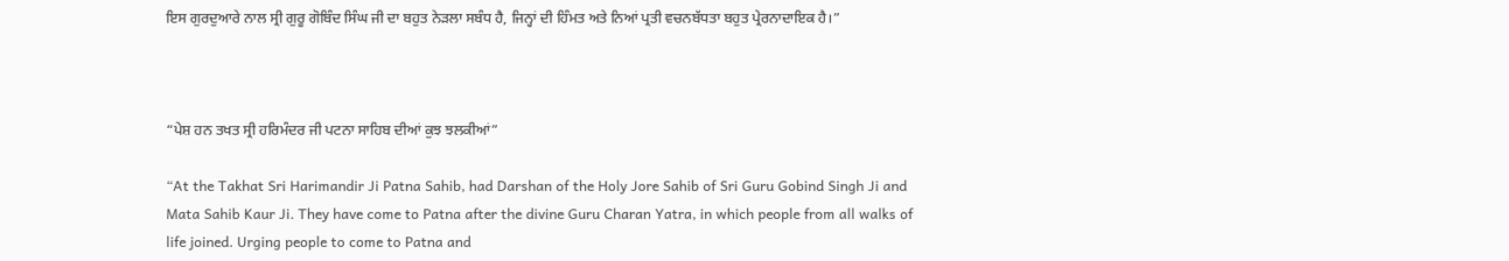ਇਸ ਗੁਰਦੁਆਰੇ ਨਾਲ ਸ੍ਰੀ ਗੁਰੂ ਗੋਬਿੰਦ ਸਿੰਘ ਜੀ ਦਾ ਬਹੁਤ ਨੇੜਲਾ ਸਬੰਧ ਹੈ, ਜਿਨ੍ਹਾਂ ਦੀ ਹਿੰਮਤ ਅਤੇ ਨਿਆਂ ਪ੍ਰਤੀ ਵਚਨਬੱਧਤਾ ਬਹੁਤ ਪ੍ਰੇਰਨਾਦਾਇਕ ਹੈ।”



“ਪੇਸ਼ ਹਨ ਤਖਤ ਸ੍ਰੀ ਹਰਿਮੰਦਰ ਜੀ ਪਟਨਾ ਸਾਹਿਬ ਦੀਆਂ ਕੁਝ ਝਲਕੀਆਂ”

“At the Takhat Sri Harimandir Ji Patna Sahib, had Darshan of the Holy Jore Sahib of Sri Guru Gobind Singh Ji and Mata Sahib Kaur Ji. They have come to Patna after the divine Guru Charan Yatra, in which people from all walks of life joined. Urging people to come to Patna and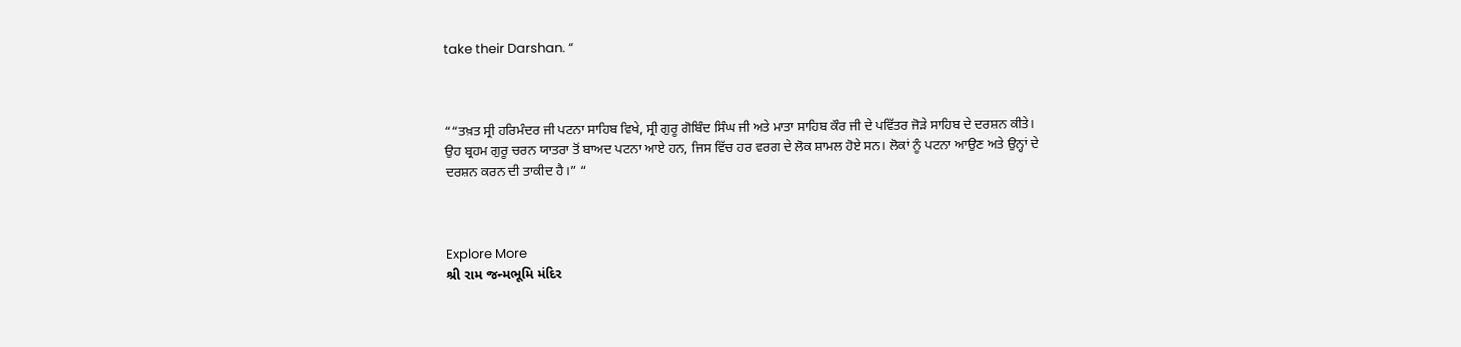take their Darshan. “



““ਤਖ਼ਤ ਸ੍ਰੀ ਹਰਿਮੰਦਰ ਜੀ ਪਟਨਾ ਸਾਹਿਬ ਵਿਖੇ, ਸ੍ਰੀ ਗੁਰੂ ਗੋਬਿੰਦ ਸਿੰਘ ਜੀ ਅਤੇ ਮਾਤਾ ਸਾਹਿਬ ਕੌਰ ਜੀ ਦੇ ਪਵਿੱਤਰ ਜੋੜੇ ਸਾਹਿਬ ਦੇ ਦਰਸ਼ਨ ਕੀਤੇ। ਉਹ ਬ੍ਰਹਮ ਗੁਰੂ ਚਰਨ ਯਾਤਰਾ ਤੋਂ ਬਾਅਦ ਪਟਨਾ ਆਏ ਹਨ, ਜਿਸ ਵਿੱਚ ਹਰ ਵਰਗ ਦੇ ਲੋਕ ਸ਼ਾਮਲ ਹੋਏ ਸਨ। ਲੋਕਾਂ ਨੂੰ ਪਟਨਾ ਆਉਣ ਅਤੇ ਉਨ੍ਹਾਂ ਦੇ ਦਰਸ਼ਨ ਕਰਨ ਦੀ ਤਾਕੀਦ ਹੈ।” “



Explore More
શ્રી રામ જન્મભૂમિ મંદિર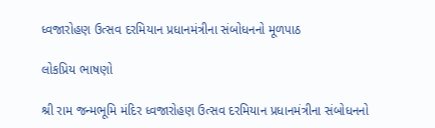ધ્વજારોહણ ઉત્સવ દરમિયાન પ્રધાનમંત્રીના સંબોધનનો મૂળપાઠ

લોકપ્રિય ભાષણો

શ્રી રામ જન્મભૂમિ મંદિર ધ્વજારોહણ ઉત્સવ દરમિયાન પ્રધાનમંત્રીના સંબોધનનો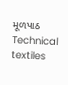મૂળપાઠ
Technical textiles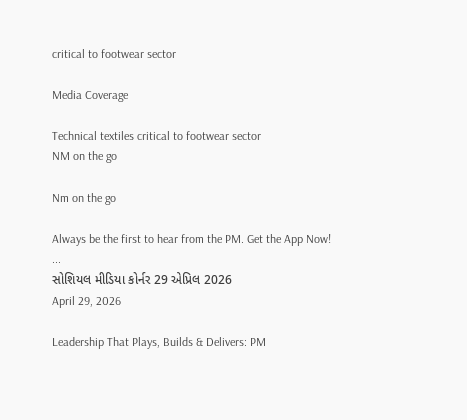critical to footwear sector

Media Coverage

Technical textiles critical to footwear sector
NM on the go

Nm on the go

Always be the first to hear from the PM. Get the App Now!
...
સોશિયલ મીડિયા કોર્નર 29 એપ્રિલ 2026
April 29, 2026

Leadership That Plays, Builds & Delivers: PM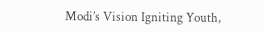Modi’s Vision Igniting Youth,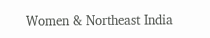Women & Northeast India